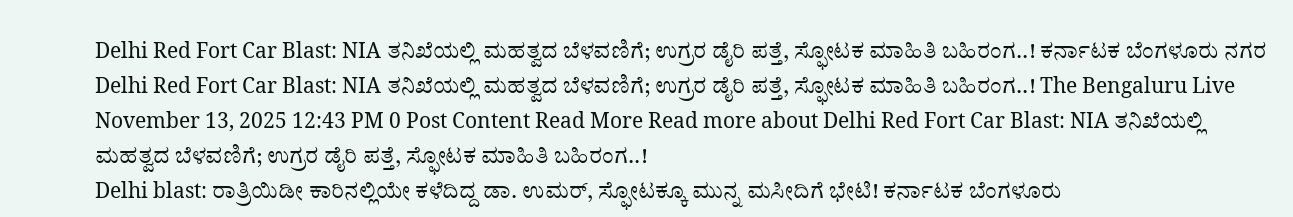Delhi Red Fort Car Blast: NIA ತನಿಖೆಯಲ್ಲಿ ಮಹತ್ವದ ಬೆಳವಣಿಗೆ; ಉಗ್ರರ ಡೈರಿ ಪತ್ತೆ, ಸ್ಫೋಟಕ ಮಾಹಿತಿ ಬಹಿರಂಗ..! ಕರ್ನಾಟಕ ಬೆಂಗಳೂರು ನಗರ Delhi Red Fort Car Blast: NIA ತನಿಖೆಯಲ್ಲಿ ಮಹತ್ವದ ಬೆಳವಣಿಗೆ; ಉಗ್ರರ ಡೈರಿ ಪತ್ತೆ, ಸ್ಫೋಟಕ ಮಾಹಿತಿ ಬಹಿರಂಗ..! The Bengaluru Live November 13, 2025 12:43 PM 0 Post Content Read More Read more about Delhi Red Fort Car Blast: NIA ತನಿಖೆಯಲ್ಲಿ ಮಹತ್ವದ ಬೆಳವಣಿಗೆ; ಉಗ್ರರ ಡೈರಿ ಪತ್ತೆ, ಸ್ಫೋಟಕ ಮಾಹಿತಿ ಬಹಿರಂಗ..!
Delhi blast: ರಾತ್ರಿಯಿಡೀ ಕಾರಿನಲ್ಲಿಯೇ ಕಳೆದಿದ್ದ ಡಾ. ಉಮರ್, ಸ್ಫೋಟಕ್ಕೂ ಮುನ್ನ ಮಸೀದಿಗೆ ಭೇಟಿ! ಕರ್ನಾಟಕ ಬೆಂಗಳೂರು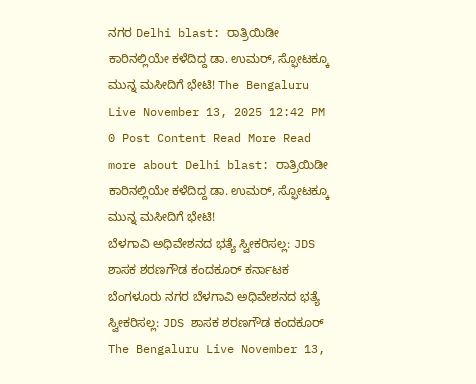ನಗರ Delhi blast: ರಾತ್ರಿಯಿಡೀ ಕಾರಿನಲ್ಲಿಯೇ ಕಳೆದಿದ್ದ ಡಾ. ಉಮರ್, ಸ್ಫೋಟಕ್ಕೂ ಮುನ್ನ ಮಸೀದಿಗೆ ಭೇಟಿ! The Bengaluru Live November 13, 2025 12:42 PM 0 Post Content Read More Read more about Delhi blast: ರಾತ್ರಿಯಿಡೀ ಕಾರಿನಲ್ಲಿಯೇ ಕಳೆದಿದ್ದ ಡಾ. ಉಮರ್, ಸ್ಫೋಟಕ್ಕೂ ಮುನ್ನ ಮಸೀದಿಗೆ ಭೇಟಿ!
ಬೆಳಗಾವಿ ಅಧಿವೇಶನದ ಭತ್ಯೆ ಸ್ವೀಕರಿಸಲ್ಲ: JDS ಶಾಸಕ ಶರಣಗೌಡ ಕಂದಕೂರ್ ಕರ್ನಾಟಕ ಬೆಂಗಳೂರು ನಗರ ಬೆಳಗಾವಿ ಅಧಿವೇಶನದ ಭತ್ಯೆ ಸ್ವೀಕರಿಸಲ್ಲ: JDS ಶಾಸಕ ಶರಣಗೌಡ ಕಂದಕೂರ್ The Bengaluru Live November 13,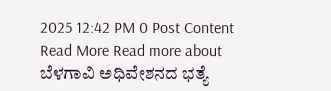2025 12:42 PM 0 Post Content Read More Read more about ಬೆಳಗಾವಿ ಅಧಿವೇಶನದ ಭತ್ಯೆ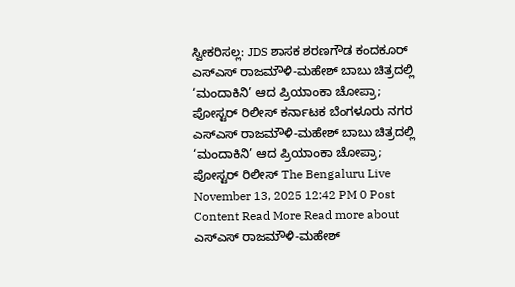ಸ್ವೀಕರಿಸಲ್ಲ: JDS ಶಾಸಕ ಶರಣಗೌಡ ಕಂದಕೂರ್
ಎಸ್ಎಸ್ ರಾಜಮೌಳಿ-ಮಹೇಶ್ ಬಾಬು ಚಿತ್ರದಲ್ಲಿ ‘ಮಂದಾಕಿನಿ’ ಆದ ಪ್ರಿಯಾಂಕಾ ಚೋಪ್ರಾ; ಪೋಸ್ಟರ್ ರಿಲೀಸ್ ಕರ್ನಾಟಕ ಬೆಂಗಳೂರು ನಗರ ಎಸ್ಎಸ್ ರಾಜಮೌಳಿ-ಮಹೇಶ್ ಬಾಬು ಚಿತ್ರದಲ್ಲಿ ‘ಮಂದಾಕಿನಿ’ ಆದ ಪ್ರಿಯಾಂಕಾ ಚೋಪ್ರಾ; ಪೋಸ್ಟರ್ ರಿಲೀಸ್ The Bengaluru Live November 13, 2025 12:42 PM 0 Post Content Read More Read more about ಎಸ್ಎಸ್ ರಾಜಮೌಳಿ-ಮಹೇಶ್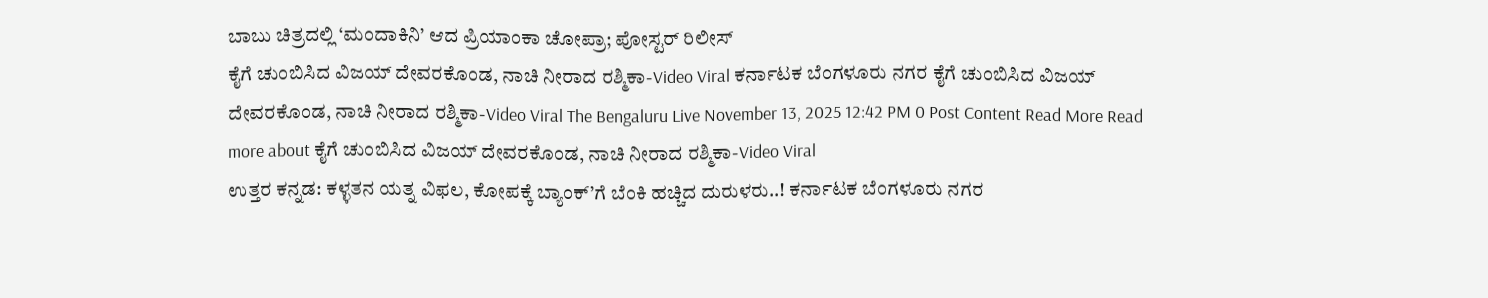ಬಾಬು ಚಿತ್ರದಲ್ಲಿ ‘ಮಂದಾಕಿನಿ’ ಆದ ಪ್ರಿಯಾಂಕಾ ಚೋಪ್ರಾ; ಪೋಸ್ಟರ್ ರಿಲೀಸ್
ಕೈಗೆ ಚುಂಬಿಸಿದ ವಿಜಯ್ ದೇವರಕೊಂಡ, ನಾಚಿ ನೀರಾದ ರಶ್ಮಿಕಾ-Video Viral ಕರ್ನಾಟಕ ಬೆಂಗಳೂರು ನಗರ ಕೈಗೆ ಚುಂಬಿಸಿದ ವಿಜಯ್ ದೇವರಕೊಂಡ, ನಾಚಿ ನೀರಾದ ರಶ್ಮಿಕಾ-Video Viral The Bengaluru Live November 13, 2025 12:42 PM 0 Post Content Read More Read more about ಕೈಗೆ ಚುಂಬಿಸಿದ ವಿಜಯ್ ದೇವರಕೊಂಡ, ನಾಚಿ ನೀರಾದ ರಶ್ಮಿಕಾ-Video Viral
ಉತ್ತರ ಕನ್ನಡ: ಕಳ್ಳತನ ಯತ್ನ ವಿಫಲ, ಕೋಪಕ್ಕೆ ಬ್ಯಾಂಕ್’ಗೆ ಬೆಂಕಿ ಹಚ್ಚಿದ ದುರುಳರು..! ಕರ್ನಾಟಕ ಬೆಂಗಳೂರು ನಗರ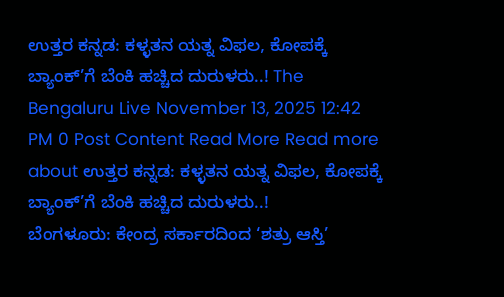ಉತ್ತರ ಕನ್ನಡ: ಕಳ್ಳತನ ಯತ್ನ ವಿಫಲ, ಕೋಪಕ್ಕೆ ಬ್ಯಾಂಕ್’ಗೆ ಬೆಂಕಿ ಹಚ್ಚಿದ ದುರುಳರು..! The Bengaluru Live November 13, 2025 12:42 PM 0 Post Content Read More Read more about ಉತ್ತರ ಕನ್ನಡ: ಕಳ್ಳತನ ಯತ್ನ ವಿಫಲ, ಕೋಪಕ್ಕೆ ಬ್ಯಾಂಕ್’ಗೆ ಬೆಂಕಿ ಹಚ್ಚಿದ ದುರುಳರು..!
ಬೆಂಗಳೂರು: ಕೇಂದ್ರ ಸರ್ಕಾರದಿಂದ ‘ಶತ್ರು ಆಸ್ತಿ’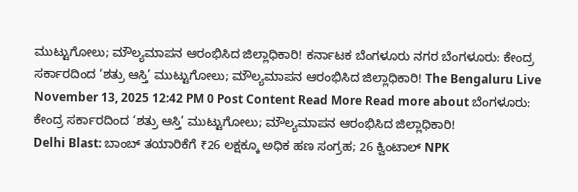ಮುಟ್ಟುಗೋಲು; ಮೌಲ್ಯಮಾಪನ ಆರಂಭಿಸಿದ ಜಿಲ್ಲಾಧಿಕಾರಿ! ಕರ್ನಾಟಕ ಬೆಂಗಳೂರು ನಗರ ಬೆಂಗಳೂರು: ಕೇಂದ್ರ ಸರ್ಕಾರದಿಂದ ‘ಶತ್ರು ಆಸ್ತಿ’ ಮುಟ್ಟುಗೋಲು; ಮೌಲ್ಯಮಾಪನ ಆರಂಭಿಸಿದ ಜಿಲ್ಲಾಧಿಕಾರಿ! The Bengaluru Live November 13, 2025 12:42 PM 0 Post Content Read More Read more about ಬೆಂಗಳೂರು: ಕೇಂದ್ರ ಸರ್ಕಾರದಿಂದ ‘ಶತ್ರು ಆಸ್ತಿ’ ಮುಟ್ಟುಗೋಲು; ಮೌಲ್ಯಮಾಪನ ಆರಂಭಿಸಿದ ಜಿಲ್ಲಾಧಿಕಾರಿ!
Delhi Blast: ಬಾಂಬ್ ತಯಾರಿಕೆಗೆ ₹26 ಲಕ್ಷಕ್ಕೂ ಅಧಿಕ ಹಣ ಸಂಗ್ರಹ; 26 ಕ್ವಿಂಟಾಲ್ NPK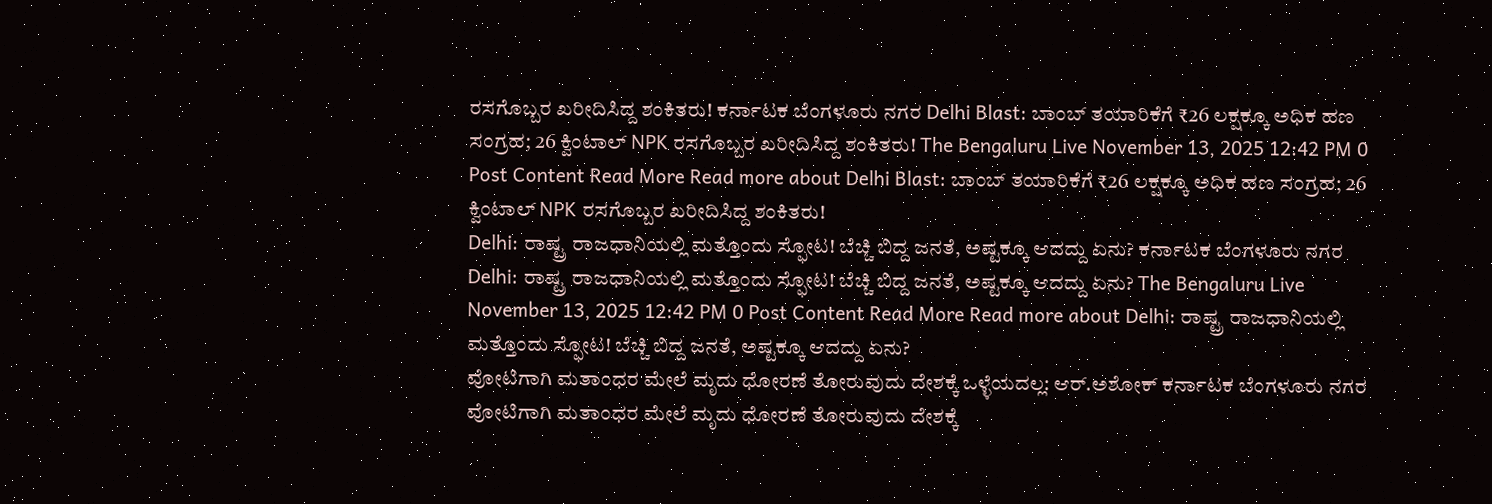ರಸಗೊಬ್ಬರ ಖರೀದಿಸಿದ್ದ ಶಂಕಿತರು! ಕರ್ನಾಟಕ ಬೆಂಗಳೂರು ನಗರ Delhi Blast: ಬಾಂಬ್ ತಯಾರಿಕೆಗೆ ₹26 ಲಕ್ಷಕ್ಕೂ ಅಧಿಕ ಹಣ ಸಂಗ್ರಹ; 26 ಕ್ವಿಂಟಾಲ್ NPK ರಸಗೊಬ್ಬರ ಖರೀದಿಸಿದ್ದ ಶಂಕಿತರು! The Bengaluru Live November 13, 2025 12:42 PM 0 Post Content Read More Read more about Delhi Blast: ಬಾಂಬ್ ತಯಾರಿಕೆಗೆ ₹26 ಲಕ್ಷಕ್ಕೂ ಅಧಿಕ ಹಣ ಸಂಗ್ರಹ; 26 ಕ್ವಿಂಟಾಲ್ NPK ರಸಗೊಬ್ಬರ ಖರೀದಿಸಿದ್ದ ಶಂಕಿತರು!
Delhi: ರಾಷ್ಟ್ರ ರಾಜಧಾನಿಯಲ್ಲಿ ಮತ್ತೊಂದು ಸ್ಫೋಟ! ಬೆಚ್ಚಿ ಬಿದ್ದ ಜನತೆ, ಅಷ್ಟಕ್ಕೂ ಆದದ್ದು ಏನು? ಕರ್ನಾಟಕ ಬೆಂಗಳೂರು ನಗರ Delhi: ರಾಷ್ಟ್ರ ರಾಜಧಾನಿಯಲ್ಲಿ ಮತ್ತೊಂದು ಸ್ಫೋಟ! ಬೆಚ್ಚಿ ಬಿದ್ದ ಜನತೆ, ಅಷ್ಟಕ್ಕೂ ಆದದ್ದು ಏನು? The Bengaluru Live November 13, 2025 12:42 PM 0 Post Content Read More Read more about Delhi: ರಾಷ್ಟ್ರ ರಾಜಧಾನಿಯಲ್ಲಿ ಮತ್ತೊಂದು ಸ್ಫೋಟ! ಬೆಚ್ಚಿ ಬಿದ್ದ ಜನತೆ, ಅಷ್ಟಕ್ಕೂ ಆದದ್ದು ಏನು?
ವೋಟಿಗಾಗಿ ಮತಾಂಧರ ಮೇಲೆ ಮೃದು ಧೋರಣೆ ತೋರುವುದು ದೇಶಕ್ಕೆ ಒಳ್ಳೆಯದಲ್ಲ: ಆರ್.ಅಶೋಕ್ ಕರ್ನಾಟಕ ಬೆಂಗಳೂರು ನಗರ ವೋಟಿಗಾಗಿ ಮತಾಂಧರ ಮೇಲೆ ಮೃದು ಧೋರಣೆ ತೋರುವುದು ದೇಶಕ್ಕೆ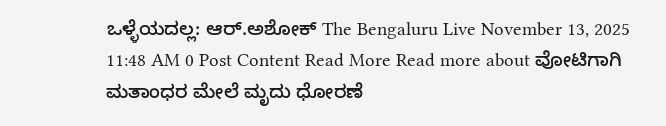ಒಳ್ಳೆಯದಲ್ಲ: ಆರ್.ಅಶೋಕ್ The Bengaluru Live November 13, 2025 11:48 AM 0 Post Content Read More Read more about ವೋಟಿಗಾಗಿ ಮತಾಂಧರ ಮೇಲೆ ಮೃದು ಧೋರಣೆ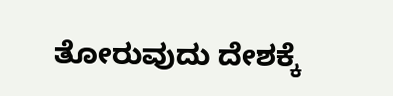ತೋರುವುದು ದೇಶಕ್ಕೆ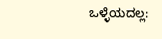ಒಳ್ಳೆಯದಲ್ಲ: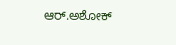ಆರ್.ಅಶೋಕ್